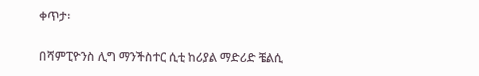ቀጥታ፡

በሻምፒዮንስ ሊግ ማንችስተር ሲቲ ከሪያል ማድሪድ ቼልሲ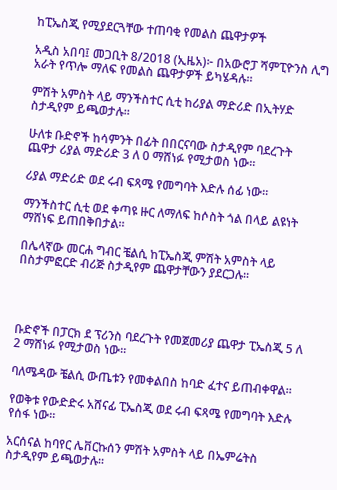ከፒኤስጂ የሚያደርጓቸው ተጠባቂ የመልስ ጨዋታዎች

አዲስ አበባ፤ መጋቢት 8/2018 (ኢዜአ)፦ በአውሮፓ ሻምፒዮንስ ሊግ አራት የጥሎ ማለፍ የመልስ ጨዋታዎች ይካሄዳሉ።

ምሽት አምስት ላይ ማንችስተር ሲቲ ከሪያል ማድሪድ በኢትሃድ ስታዲየም ይጫወታሉ።

ሁለቱ ቡድኖች ከሳምንት በፊት በበርናባው ስታዲየም ባደረጉት ጨዋታ ሪያል ማድሪድ 3 ለ 0 ማሸነፉ የሚታወስ ነው።

ሪያል ማድሪድ ወደ ሩብ ፍጻሜ የመግባት እድሉ ሰፊ ነው።

ማንችስተር ሲቲ ወደ ቀጣዩ ዙር ለማለፍ ከሶስት ጎል በላይ ልዩነት ማሸነፍ ይጠበቅበታል።

በሌላኛው መርሐ ግብር ቼልሲ ከፒኤስጂ ምሽት አምስት ላይ በስታምፎርድ ብሪጅ ስታዲየም ጨዋታቸውን ያደርጋሉ።




ቡድኖች በፓርክ ደ ፕሪንስ ባደረጉት የመጀመሪያ ጨዋታ ፒኤስጂ 5 ለ 2 ማሸነፉ የሚታወስ ነው።

ባለሜዳው ቼልሲ ውጤቱን የመቀልበስ ከባድ ፈተና ይጠብቀዋል።

የወቅቱ የውድድሩ አሸናፊ ፒኤስጂ ወደ ሩብ ፍጻሜ የመግባት እድሉ የሰፋ ነው።

አርሰናል ከባየር ሌቨርኩሰን ምሽት አምስት ላይ በኤምሬትስ ስታዲየም ይጫወታሉ።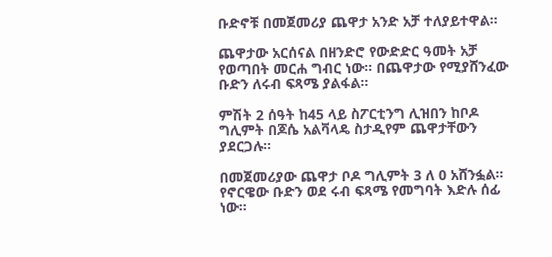ቡድኖቹ በመጀመሪያ ጨዋታ አንድ አቻ ተለያይተዋል።

ጨዋታው አርሰናል በዘንድሮ የውድድር ዓመት አቻ የወጣበት መርሐ ግብር ነው። በጨዋታው የሚያሸንፈው ቡድን ለሩብ ፍጻሜ ያልፋል።

ምሽት 2 ሰዓት ከ45 ላይ ስፖርቲንግ ሊዝበን ከቦዶ ግሊምት በጆሴ አልቫላዴ ስታዲየም ጨዋታቸውን ያደርጋሉ።

በመጀመሪያው ጨዋታ ቦዶ ግሊምት 3 ለ 0 አሸንፏል።  የኖርዌው ቡድን ወደ ሩብ ፍጻሜ የመግባት እድሉ ሰፊ ነው።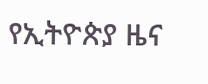የኢትዮጵያ ዜና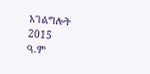አገልግሎት
2015
ዓ.ም